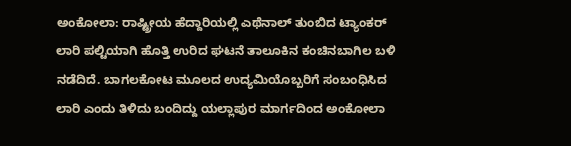ಅಂಕೋಲಾ: ರಾಷ್ಟ್ರೀಯ ಹೆದ್ದಾರಿಯಲ್ಲಿ ಎಥೆನಾಲ್ ತುಂಬಿದ ಟ್ಯಾಂಕರ್ ಲಾರಿ ಪಲ್ಟಿಯಾಗಿ ಹೊತ್ತಿ ಉರಿದ ಘಟನೆ ತಾಲೂಕಿನ ಕಂಚಿನಬಾಗಿಲ ಬಳಿ ನಡೆದಿದೆ. ಬಾಗಲಕೋಟ ಮೂಲದ ಉದ್ಯಮಿಯೊಬ್ಬರಿಗೆ ಸಂಬಂಧಿಸಿದ ಲಾರಿ ಎಂದು ತಿಳಿದು ಬಂದಿದ್ದು ಯಲ್ಲಾಪುರ ಮಾರ್ಗದಿಂದ ಅಂಕೋಲಾ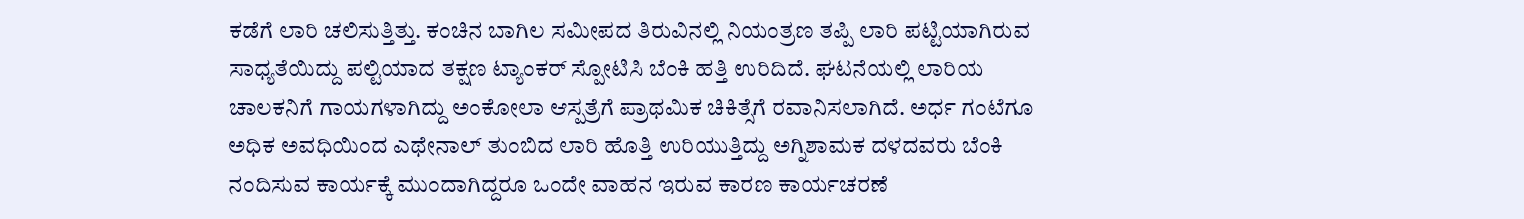ಕಡೆಗೆ ಲಾರಿ ಚಲಿಸುತ್ತಿತ್ತು. ಕಂಚಿನ ಬಾಗಿಲ ಸಮೀಪದ ತಿರುವಿನಲ್ಲಿ ನಿಯಂತ್ರಣ ತಪ್ಪಿ ಲಾರಿ ಪಟ್ಟಿಯಾಗಿರುವ ಸಾಧ್ಯತೆಯಿದ್ದು ಪಲ್ಟಿಯಾದ ತಕ್ಷಣ ಟ್ಯಾಂಕರ್ ಸ್ಪೋಟಿಸಿ ಬೆಂಕಿ ಹತ್ತಿ ಉರಿದಿದೆ. ಘಟನೆಯಲ್ಲಿ ಲಾರಿಯ ಚಾಲಕನಿಗೆ ಗಾಯಗಳಾಗಿದ್ದು ಅಂಕೋಲಾ ಆಸ್ಪತ್ರೆಗೆ ಪ್ರಾಥಮಿಕ ಚಿಕಿತ್ಸೆಗೆ ರವಾನಿಸಲಾಗಿದೆ. ಅರ್ಧ ಗಂಟೆಗೂ ಅಧಿಕ ಅವಧಿಯಿಂದ ಎಥೇನಾಲ್ ತುಂಬಿದ ಲಾರಿ ಹೊತ್ತಿ ಉರಿಯುತ್ತಿದ್ದು ಅಗ್ನಿಶಾಮಕ ದಳದವರು ಬೆಂಕಿ ನಂದಿಸುವ ಕಾರ್ಯಕ್ಕೆ ಮುಂದಾಗಿದ್ದರೂ ಒಂದೇ ವಾಹನ ಇರುವ ಕಾರಣ ಕಾರ್ಯಚರಣೆ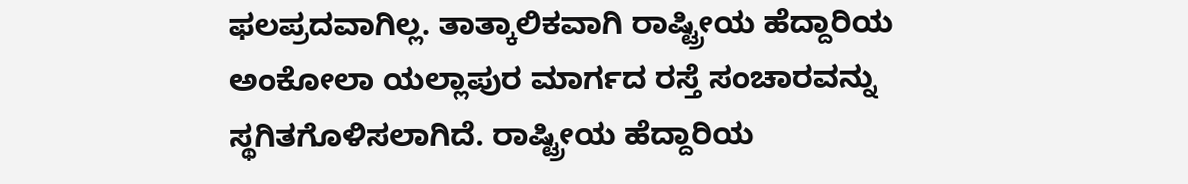ಫಲಪ್ರದವಾಗಿಲ್ಲ. ತಾತ್ಕಾಲಿಕವಾಗಿ ರಾಷ್ಟ್ರೀಯ ಹೆದ್ದಾರಿಯ ಅಂಕೋಲಾ ಯಲ್ಲಾಪುರ ಮಾರ್ಗದ ರಸ್ತೆ ಸಂಚಾರವನ್ನು ಸ್ಥಗಿತಗೊಳಿಸಲಾಗಿದೆ. ರಾಷ್ಟ್ರೀಯ ಹೆದ್ದಾರಿಯ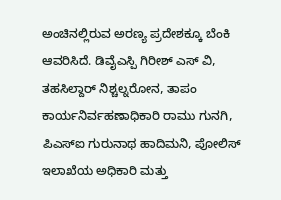ಅಂಚಿನಲ್ಲಿರುವ ಅರಣ್ಯ ಪ್ರದೇಶಕ್ಕೂ ಬೆಂಕಿ ಆವರಿಸಿದೆ. ಡಿವೈಎಸ್ಪಿ ಗಿರೀಶ್ ಎಸ್ ವಿ, ತಹಸಿಲ್ದಾರ್ ನಿಶ್ಚಲ್ನರೋನ, ತಾಪಂ ಕಾರ್ಯನಿರ್ವಹಣಾಧಿಕಾರಿ ರಾಮು ಗುನಗಿ, ಪಿಎಸ್ಐ ಗುರುನಾಥ ಹಾದಿಮನಿ, ಪೋಲಿಸ್ ಇಲಾಖೆಯ ಅಧಿಕಾರಿ ಮತ್ತು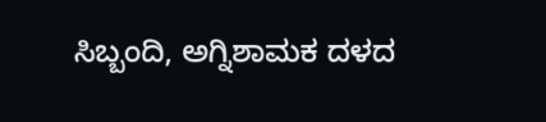ಸಿಬ್ಬಂದಿ, ಅಗ್ನಿಶಾಮಕ ದಳದ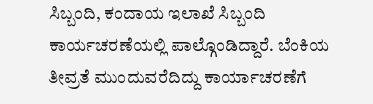ಸಿಬ್ಬಂದಿ, ಕಂದಾಯ ಇಲಾಖೆ ಸಿಬ್ಬಂದಿ ಕಾರ್ಯಚರಣೆಯಲ್ಲಿ ಪಾಲ್ಗೊಂಡಿದ್ದಾರೆ. ಬೆಂಕಿಯ ತೀವ್ರತೆ ಮುಂದುವರೆದಿದ್ದು ಕಾರ್ಯಾಚರಣೆಗೆ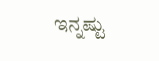ಇನ್ನಷ್ಟು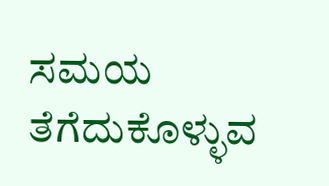ಸಮಯ ತೆಗೆದುಕೊಳ್ಳುವ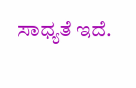ಸಾಧ್ಯತೆ ಇದೆ.